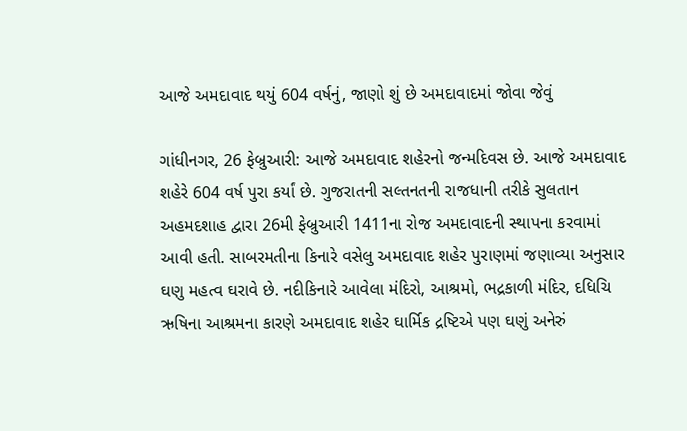આજે અમદાવાદ થયું 604 વર્ષનું, જાણો શું છે અમદાવાદમાં જોવા જેવું

ગાંધીનગર, 26 ફેબ્રુઆરી: આજે અમદાવાદ શહેરનો જન્મદિવસ છે. આજે અમદાવાદ શહેરે 604 વર્ષ પુરા કર્યાં છે. ગુજરાતની સલ્તનતની રાજધાની તરીકે સુલતાન અહમદશાહ દ્વારા 26મી ફેબ્રુઆરી 1411ના રોજ અમદાવાદની સ્થાપના કરવામાં આવી હતી. સાબરમતીના કિનારે વસેલુ અમદાવાદ શહેર પુરાણમાં જણાવ્યા અનુસાર ઘણુ મહત્વ ઘરાવે છે. નદીકિનારે આવેલા મંદિરો, આશ્રમો, ભદ્રકાળી મંદિર, દધિચિ ઋષિના આશ્રમના કારણે અમદાવાદ શહેર ઘાર્મિક દ્રષ્ટિએ પણ ઘણું અનેરું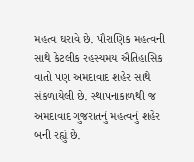મહત્વ ઘરાવે છે. પૌરાણિક મહત્વની સાથે કેટલીક રહસ્યમય ઐતિહાસિક વાતો પણ અમદાવાદ શહેર સાથે સંકળાયેલી છે. સ્થાપનાકાળથી જ અમદાવાદ ગુજરાતનું મહત્વનું શહેર બની રહ્યું છે.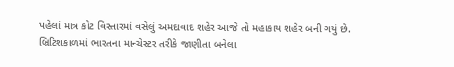પહેલાં માત્ર કોટ વિસ્તારમાં વસેલું અમદાવાદ શહેર આજે તો મહાકાય શહેર બની ગયું છે. બ્રિટિશકાળમાં ભારતના માન્ચેસ્ટર તરીકે જાણીતા બનેલા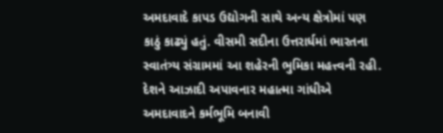અમદાવાદે કાપડ ઉદ્યોગની સાથે અન્ય ક્ષેત્રોમાં પણ કાઠું કાઢ્યું હતું. વીસમી સદીના ઉત્તરાર્ધમાં ભારતના સ્વાતંત્ર્ય સંગ્રામમાં આ શહેરની ભુમિકા મહત્ત્વની રહી. દેશને આઝાદી અપાવનાર મહાત્મા ગાંધીએ અમદાવાદને કર્મભૂમિ બનાવી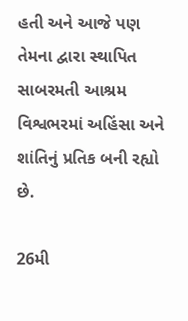હતી અને આજે પણ તેમના દ્વારા સ્થાપિત સાબરમતી આશ્રમ વિશ્વભરમાં અહિંસા અને શાંતિનું પ્રતિક બની રહ્યો છે.

26મી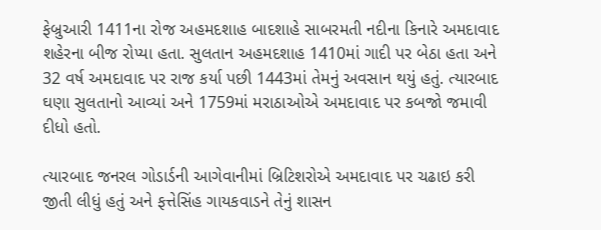ફેબ્રુઆરી 1411ના રોજ અહમદશાહ બાદશાહે સાબરમતી નદીના કિનારે અમદાવાદ શહેરના બીજ રોપ્યા હતા. સુલતાન અહમદશાહ 1410માં ગાદી પર બેઠા હતા અને 32 વર્ષ અમદાવાદ પર રાજ કર્યા પછી 1443માં તેમનું અવસાન થયું હતું. ત્યારબાદ ઘણા સુલતાનો આવ્યાં અને 1759માં મરાઠાઓએ અમદાવાદ પર કબજો જમાવી દીધો હતો.

ત્યારબાદ જનરલ ગોડાર્ડની આગેવાનીમાં બ્રિટિશરોએ અમદાવાદ પર ચઢાઇ કરી જીતી લીધું હતું અને ફત્તેસિંહ ગાયકવાડને તેનું શાસન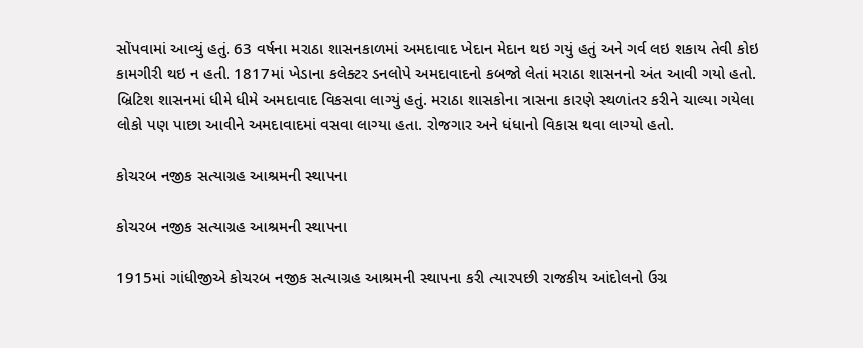સોંપવામાં આવ્યું હતું. 63 વર્ષના મરાઠા શાસનકાળમાં અમદાવાદ ખેદાન મેદાન થઇ ગયું હતું અને ગર્વ લઇ શકાય તેવી કોઇ કામગીરી થઇ ન હતી. 1817માં ખેડાના કલેક્ટર ડનલોપે અમદાવાદનો કબજો લેતાં મરાઠા શાસનનો અંત આવી ગયો હતો. બ્રિટિશ શાસનમાં ધીમે ધીમે અમદાવાદ વિકસવા લાગ્યું હતું. મરાઠા શાસકોના ત્રાસના કારણે સ્થળાંતર કરીને ચાલ્યા ગયેલા લોકો પણ પાછા આવીને અમદાવાદમાં વસવા લાગ્યા હતા. રોજગાર અને ધંધાનો વિકાસ થવા લાગ્યો હતો.

કોચરબ નજીક સત્યાગ્રહ આશ્રમની સ્થાપના

કોચરબ નજીક સત્યાગ્રહ આશ્રમની સ્થાપના

1915માં ગાંધીજીએ કોચરબ નજીક સત્યાગ્રહ આશ્રમની સ્થાપના કરી ત્યારપછી રાજકીય આંદોલનો ઉગ્ર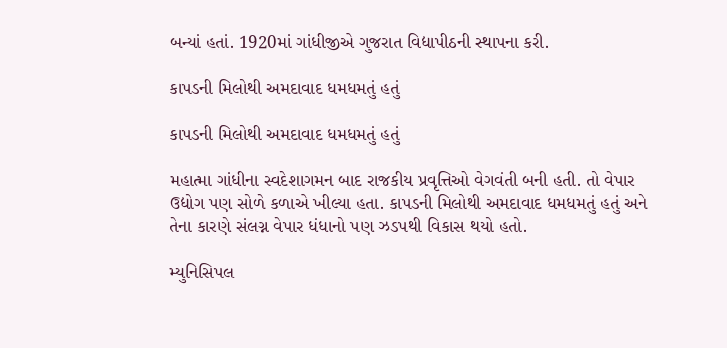બન્યાં હતાં. 1920માં ગાંધીજીએ ગુજરાત વિદ્યાપીઠની સ્થાપના કરી.

કાપડની મિલોથી અમદાવાદ ધમધમતું હતું

કાપડની મિલોથી અમદાવાદ ધમધમતું હતું

મહાત્મા ગાંધીના સ્વદેશાગમન બાદ રાજકીય પ્રવૃત્તિઓ વેગવંતી બની હતી. તો વેપાર ઉદ્યોગ પણ સોળે કળાએ ખીલ્યા હતા. કાપડની મિલોથી અમદાવાદ ધમધમતું હતું અને તેના કારણે સંલગ્ન વેપાર ધંધાનો પણ ઝડપથી વિકાસ થયો હતો.

મ્યુનિસિપલ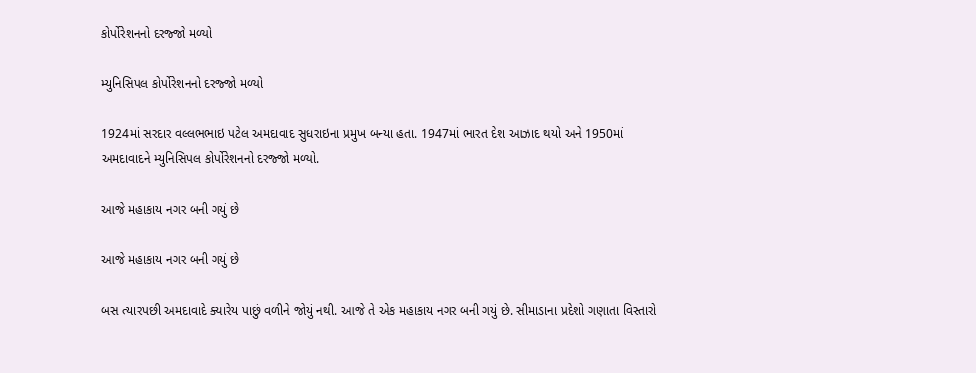કોર્પોરેશનનો દરજ્જો મળ્યો

મ્યુનિસિપલ કોર્પોરેશનનો દરજ્જો મળ્યો

1924માં સરદાર વલ્લભભાઇ પટેલ અમદાવાદ સુધરાઇના પ્રમુખ બન્યા હતા. 1947માં ભારત દેશ આઝાદ થયો અને 1950માં અમદાવાદને મ્યુનિસિપલ કોર્પોરેશનનો દરજ્જો મળ્યો.

આજે મહાકાય નગર બની ગયું છે

આજે મહાકાય નગર બની ગયું છે

બસ ત્યારપછી અમદાવાદે ક્યારેય પાછું વળીને જોયું નથી. આજે તે એક મહાકાય નગર બની ગયું છે. સીમાડાના પ્રદેશો ગણાતા વિસ્તારો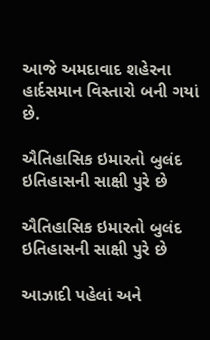આજે અમદાવાદ શહેરના હાર્દસમાન વિસ્તારો બની ગયાં છે.

ઐતિહાસિક ઇમારતો બુલંદ ઇતિહાસની સાક્ષી પુરે છે

ઐતિહાસિક ઇમારતો બુલંદ ઇતિહાસની સાક્ષી પુરે છે

આઝાદી પહેલાં અને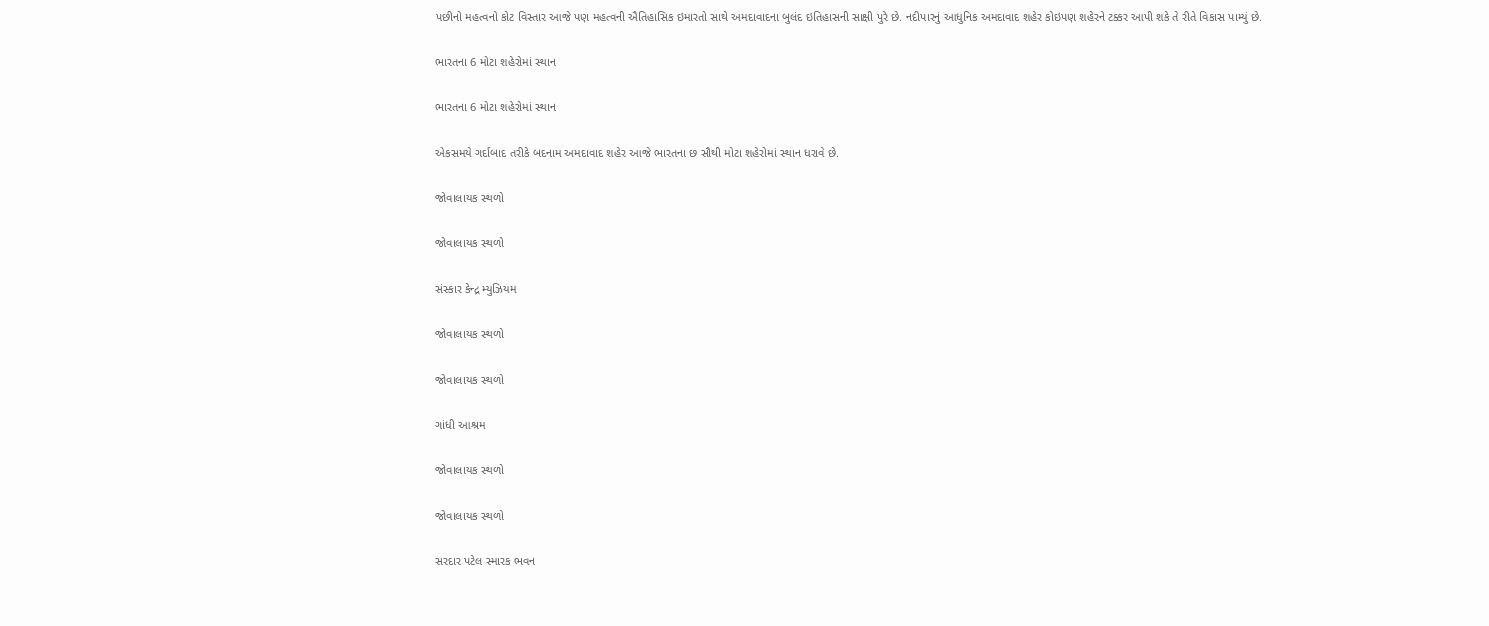પછીનો મહત્વનો કોટ વિસ્તાર આજે પણ મહત્વની ઐતિહાસિક ઇમારતો સાથે અમદાવાદના બુલંદ ઇતિહાસની સાક્ષી પુરે છે. નદીપારનું આધુનિક અમદાવાદ શહેર કોઇપણ શહેરને ટક્કર આપી શકે તે રીતે વિકાસ પામ્યું છે.

ભારતના 6 મોટા શહેરોમાં સ્થાન

ભારતના 6 મોટા શહેરોમાં સ્થાન

એકસમયે ગર્દાબાદ તરીકે બદનામ અમદાવાદ શહેર આજે ભારતના છ સૌથી મોટા શહેરોમાં સ્થાન ધરાવે છે.

જોવાલાયક સ્થળો

જોવાલાયક સ્થળો

સંસ્કાર કેન્દ્ર મ્યુઝિયમ

જોવાલાયક સ્થળો

જોવાલાયક સ્થળો

ગાંધી આશ્રમ

જોવાલાયક સ્થળો

જોવાલાયક સ્થળો

સરદાર પટેલ સ્મારક ભવન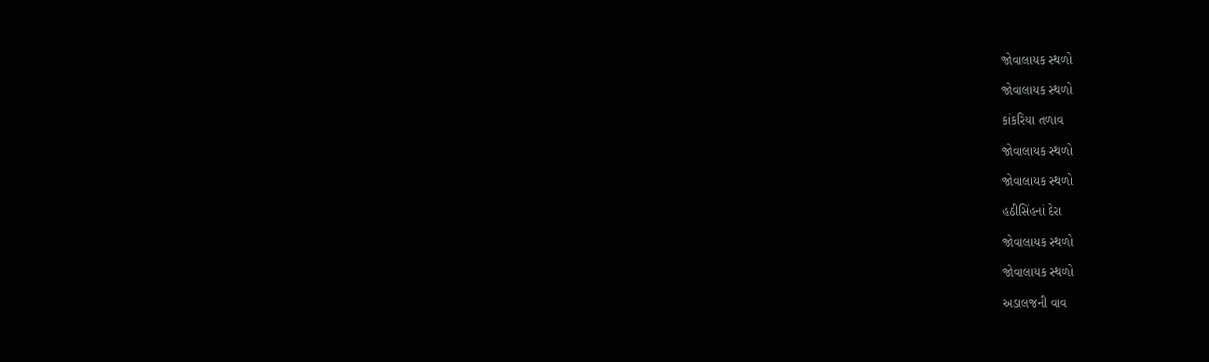જોવાલાયક સ્થળો

જોવાલાયક સ્થળો

કાંકરિયા તળાવ

જોવાલાયક સ્થળો

જોવાલાયક સ્થળો

હઠીસિંહનાં દેરા

જોવાલાયક સ્થળો

જોવાલાયક સ્થળો

અડાલજની વાવ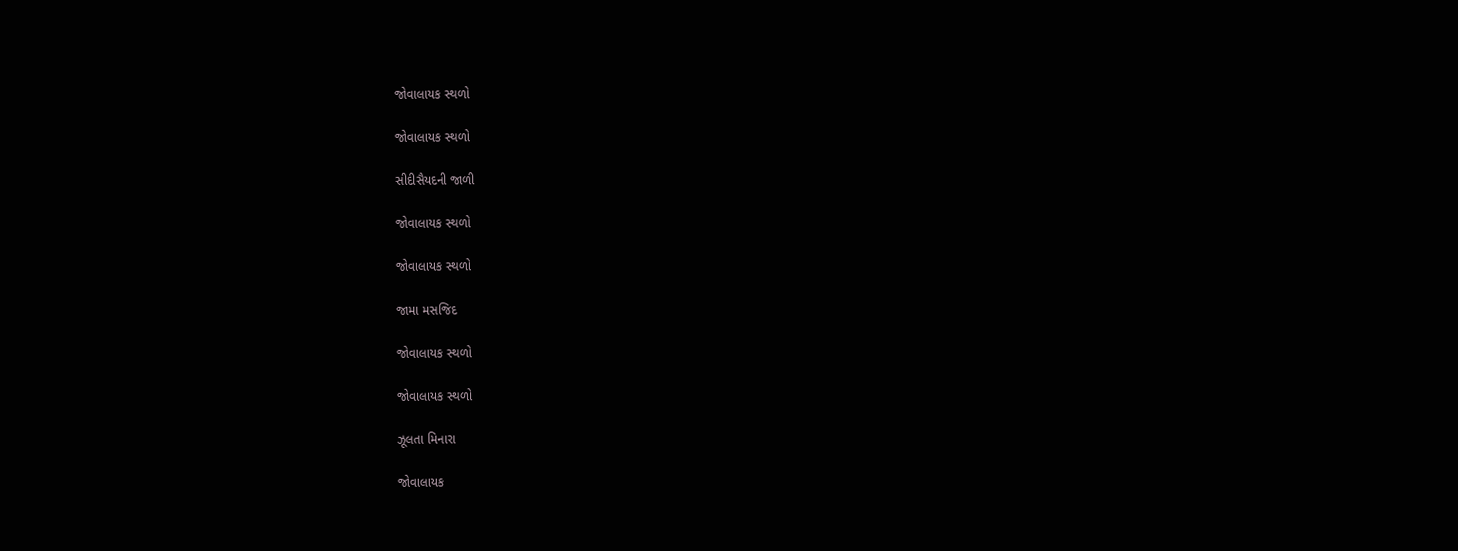જોવાલાયક સ્થળો

જોવાલાયક સ્થળો

સીદીસૈયદની જાળી

જોવાલાયક સ્થળો

જોવાલાયક સ્થળો

જામા મસજિદ

જોવાલાયક સ્થળો

જોવાલાયક સ્થળો

ઝૂલતા મિનારા

જોવાલાયક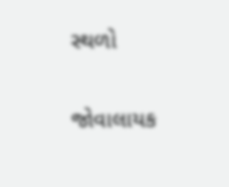સ્થળો

જોવાલાયક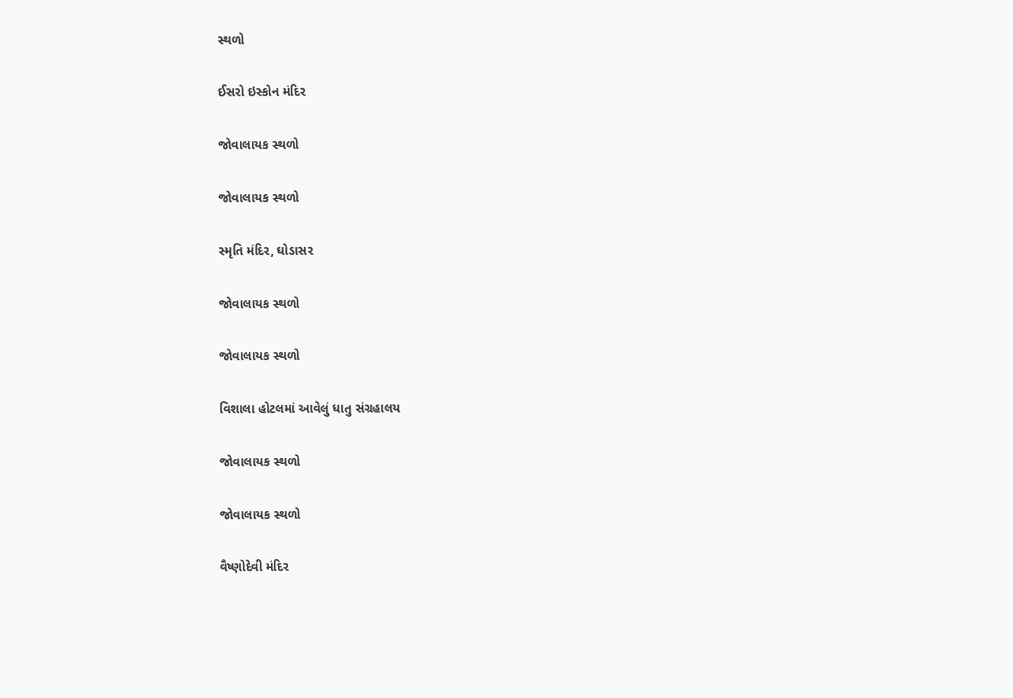સ્થળો

ઈસરો ઇસ્કોન મંદિર

જોવાલાયક સ્થળો

જોવાલાયક સ્થળો

સ્મૃતિ મંદિર, ઘોડાસર

જોવાલાયક સ્થળો

જોવાલાયક સ્થળો

વિશાલા હોટલમાં આવેલું ધાતુ સંગ્રહાલય

જોવાલાયક સ્થળો

જોવાલાયક સ્થળો

વૈષ્ણોદેવી મંદિર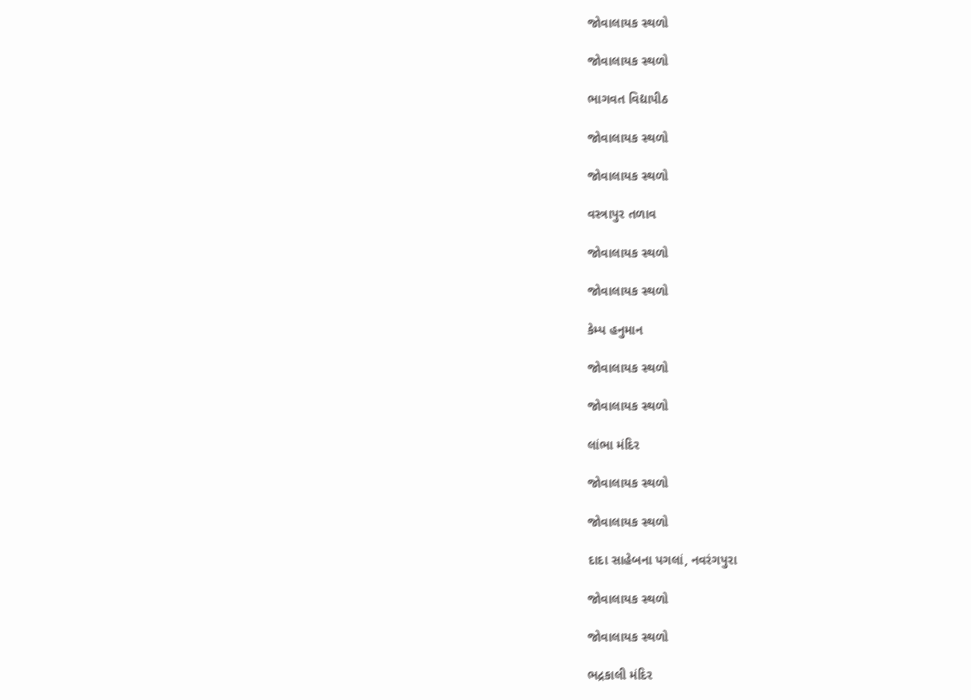જોવાલાયક સ્થળો

જોવાલાયક સ્થળો

ભાગવત વિદ્યાપીઠ

જોવાલાયક સ્થળો

જોવાલાયક સ્થળો

વસ્ત્રાપુર તળાવ

જોવાલાયક સ્થળો

જોવાલાયક સ્થળો

કેમ્પ હનુમાન

જોવાલાયક સ્થળો

જોવાલાયક સ્થળો

લાંભા મંદિર

જોવાલાયક સ્થળો

જોવાલાયક સ્થળો

દાદા સાહેબના પગલાં, નવરંગપુરા

જોવાલાયક સ્થળો

જોવાલાયક સ્થળો

ભદ્રકાલી મંદિર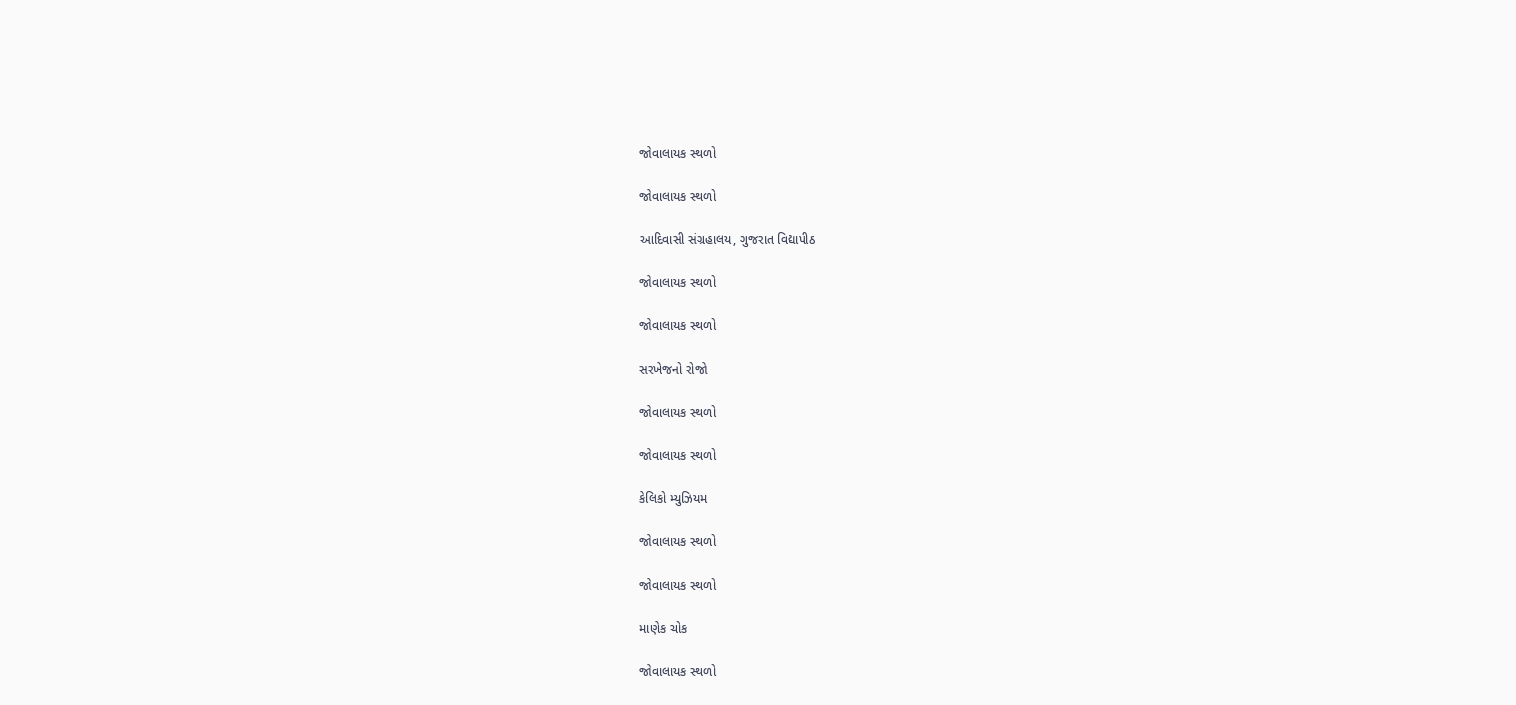જોવાલાયક સ્થળો

જોવાલાયક સ્થળો

આદિવાસી સંગ્રહાલય, ગુજરાત વિદ્યાપીઠ

જોવાલાયક સ્થળો

જોવાલાયક સ્થળો

સરખેજનો રોજો

જોવાલાયક સ્થળો

જોવાલાયક સ્થળો

કેલિકો મ્યુઝિયમ

જોવાલાયક સ્થળો

જોવાલાયક સ્થળો

માણેક ચોક

જોવાલાયક સ્થળો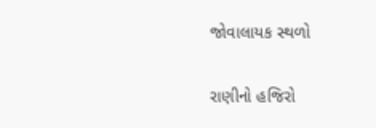જોવાલાયક સ્થળો

રાણીનો હજિરો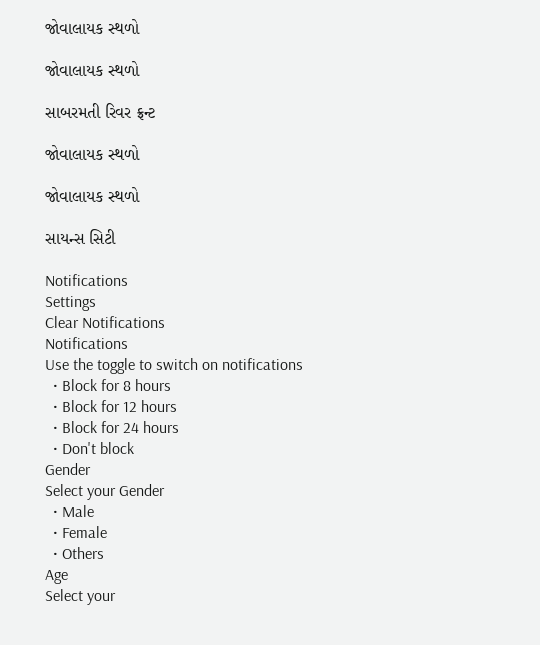જોવાલાયક સ્થળો

જોવાલાયક સ્થળો

સાબરમતી રિવર ફ્રન્ટ

જોવાલાયક સ્થળો

જોવાલાયક સ્થળો

સાયન્સ સિટી

Notifications
Settings
Clear Notifications
Notifications
Use the toggle to switch on notifications
  • Block for 8 hours
  • Block for 12 hours
  • Block for 24 hours
  • Don't block
Gender
Select your Gender
  • Male
  • Female
  • Others
Age
Select your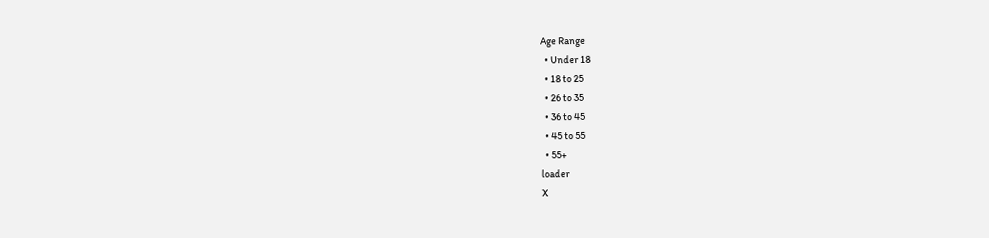Age Range
  • Under 18
  • 18 to 25
  • 26 to 35
  • 36 to 45
  • 45 to 55
  • 55+
loader
X